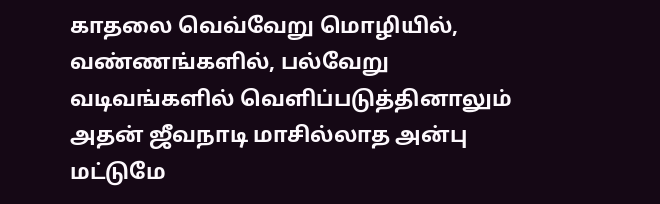காதலை வெவ்வேறு மொழியில், வண்ணங்களில், பல்வேறு வடிவங்களில் வெளிப்படுத்தினாலும் அதன் ஜீவநாடி மாசில்லாத அன்பு மட்டுமே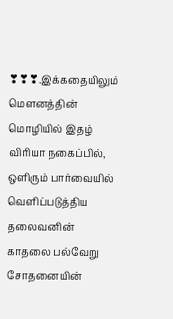❣❣❣.இக்கதையிலும் மௌனத்தின் மொழியில் இதழ் விரியா நகைப்பில், ஒளிரும் பார்வையில் வெளிப்படுத்திய தலைவனின் காதலை பல்வேறு சோதனையின்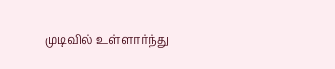முடிவில் உள்ளார்ந்து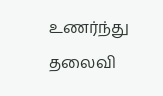உணர்ந்து தலைவி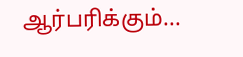ஆர்பரிக்கும்...